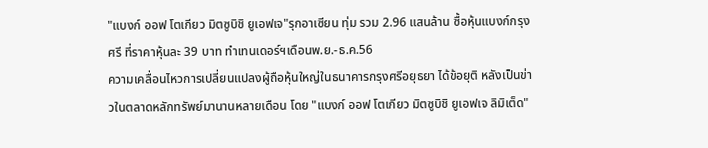"แบงก์ ออฟ โตเกียว มิตซูบิชิ ยูเอฟเจ"รุกอาเซียน ทุ่ม รวม 2.96 แสนล้าน ซื้อหุ้นแบงก์กรุงศรี ที่ราคาหุ้นละ 39 บาท ทำเทนเดอร์ฯเดือนพ.ย.-ธ.ค.56
ความเคลื่อนไหวการเปลี่ยนแปลงผู้ถือหุ้นใหญ่ในธนาคารกรุงศรีอยุธยา ได้ข้อยุติ หลังเป็นข่าวในตลาดหลักทรัพย์มานานหลายเดือน โดย "แบงก์ ออฟ โตเกียว มิตซูบิชิ ยูเอฟเจ ลิมิเต็ด"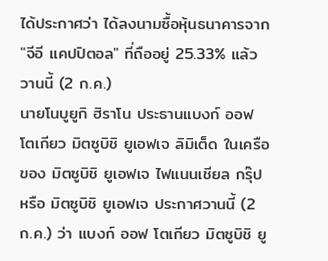ได้ประกาศว่า ได้ลงนามซื้อหุ้นธนาคารจาก "จีอี แคปปิตอล" ที่ถืออยู่ 25.33% แล้ว วานนี้ (2 ก.ค.)
นายโนบูยูกิ ฮิราโน ประธานแบงก์ ออฟ โตเกียว มิตซูบิชิ ยูเอฟเจ ลิมิเต็ด ในเครือของ มิตซูบิชิ ยูเอฟเจ ไฟแนนเชียล กรุ๊ป หรือ มิตซูบิชิ ยูเอฟเจ ประกาศวานนี้ (2 ก.ค.) ว่า แบงก์ ออฟ โตเกียว มิตซูบิชิ ยู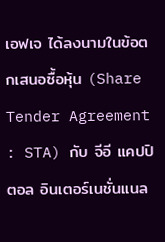เอฟเจ ได้ลงนามในข้อตกเสนอซื้อหุ้น (Share Tender Agreement : STA) กับ จีอี แคปปิตอล อินเตอร์เนชั่นแนล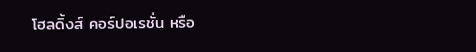โฮลดิ้งส์ คอร์ปอเรชั่น หรือ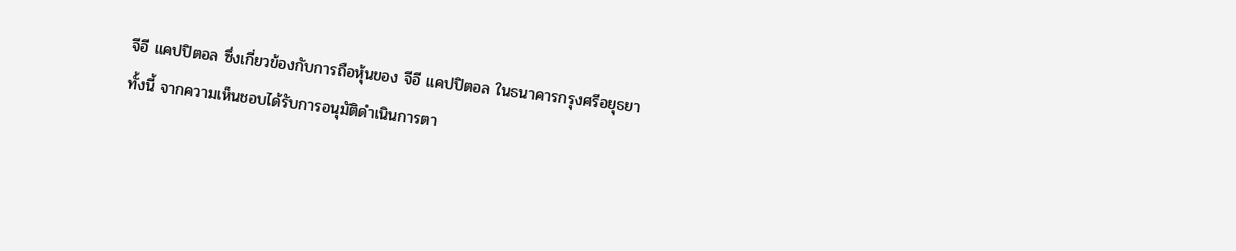จีอี แคปปิตอล ซึ่งเกี่ยวข้องกับการถือหุ้นของ จีอี แคปปิตอล ในธนาคารกรุงศรีอยุธยา
ทั้งนี้ จากความเห็นชอบได้รับการอนุมัติดำเนินการตา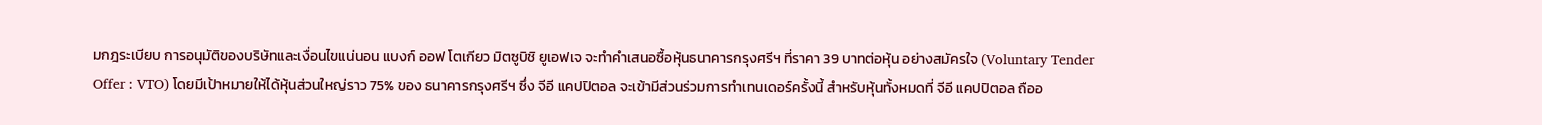มกฎระเบียบ การอนุมัติของบริษัทและเงื่อนไขแน่นอน แบงก์ ออฟ โตเกียว มิตซูบิชิ ยูเอฟเจ จะทำคำเสนอซื้อหุ้นธนาคารกรุงศรีฯ ที่ราคา 39 บาทต่อหุ้น อย่างสมัครใจ (Voluntary Tender Offer : VTO) โดยมีเป้าหมายให้ได้หุ้นส่วนใหญ่ราว 75% ของ ธนาคารกรุงศรีฯ ซึ่ง จีอี แคปปิตอล จะเข้ามีส่วนร่วมการทำเทนเดอร์ครั้งนี้ สำหรับหุ้นทั้งหมดที่ จีอี แคปปิตอล ถืออ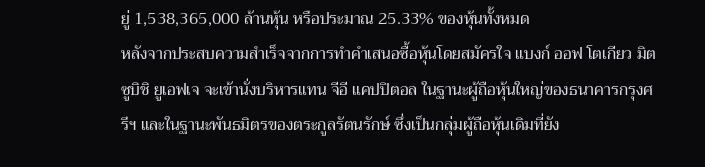ยู่ 1,538,365,000 ล้านหุ้น หรือประมาณ 25.33% ของหุ้นทั้งหมด
หลังจากประสบความสำเร็จจากการทำคำเสนอซื้อหุ้นโดยสมัครใจ แบงก์ ออฟ โตเกียว มิตซูบิชิ ยูเอฟเจ จะเข้านั่งบริหารแทน จีอี แคปปิตอล ในฐานะผู้ถือหุ้นใหญ่ของธนาคารกรุงศรีฯ และในฐานะพันธมิตรของตระกูลรัตนรักษ์ ซึ่งเป็นกลุ่มผู้ถือหุ้นเดิมที่ยัง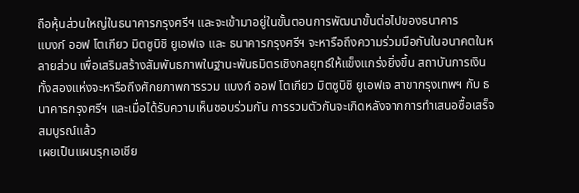ถือหุ้นส่วนใหญ่ในธนาคารกรุงศรีฯ และจะเข้ามาอยู่ในขั้นตอนการพัฒนาขั้นต่อไปของธนาคาร
แบงก์ ออฟ โตเกียว มิตซูบิชิ ยูเอฟเจ และ ธนาคารกรุงศรีฯ จะหารือถึงความร่วมมือกันในอนาคตในหลายส่วน เพื่อเสริมสร้างสัมพันธภาพในฐานะพันธมิตรเชิงกลยุทธ์ให้แข็งแกร่งยิ่งขึ้น สถาบันการเงินทั้งสองแห่งจะหารือถึงศักยภาพการรวม แบงก์ ออฟ โตเกียว มิตซูบิชิ ยูเอฟเจ สาขากรุงเทพฯ กับ ธนาคารกรุงศรีฯ และเมื่อได้รับความเห็นชอบร่วมกัน การรวมตัวกันจะเกิดหลังจากการทำเสนอซื้อเสร็จสมบูรณ์แล้ว
เผยเป็นแผนรุกเอเชีย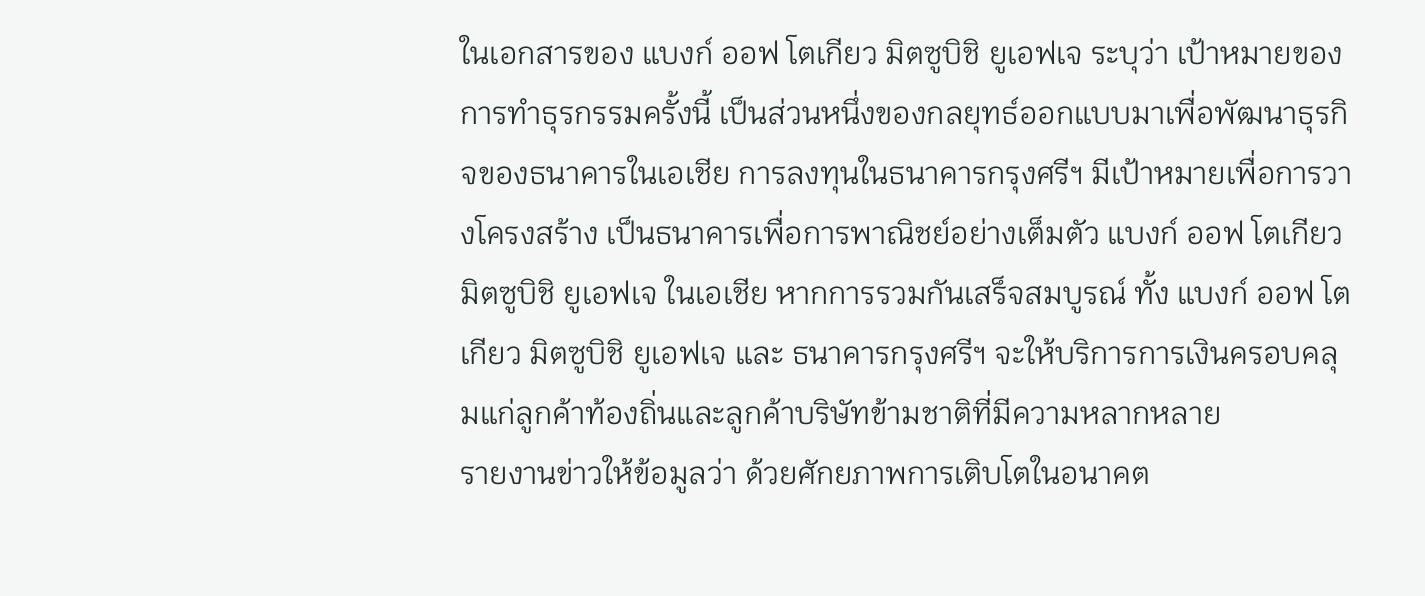ในเอกสารของ แบงก์ ออฟ โตเกียว มิตซูบิชิ ยูเอฟเจ ระบุว่า เป้าหมายของการทำธุรกรรมครั้งนี้ เป็นส่วนหนึ่งของกลยุทธ์ออกแบบมาเพื่อพัฒนาธุรกิจของธนาคารในเอเชีย การลงทุนในธนาคารกรุงศรีฯ มีเป้าหมายเพื่อการวางโครงสร้าง เป็นธนาคารเพื่อการพาณิชย์อย่างเต็มตัว แบงก์ ออฟ โตเกียว มิตซูบิชิ ยูเอฟเจ ในเอเชีย หากการรวมกันเสร็จสมบูรณ์ ทั้ง แบงก์ ออฟ โตเกียว มิตซูบิชิ ยูเอฟเจ และ ธนาคารกรุงศรีฯ จะให้บริการการเงินครอบคลุมแก่ลูกค้าท้องถิ่นและลูกค้าบริษัทข้ามชาติที่มีความหลากหลาย
รายงานข่าวให้ข้อมูลว่า ด้วยศักยภาพการเติบโตในอนาคต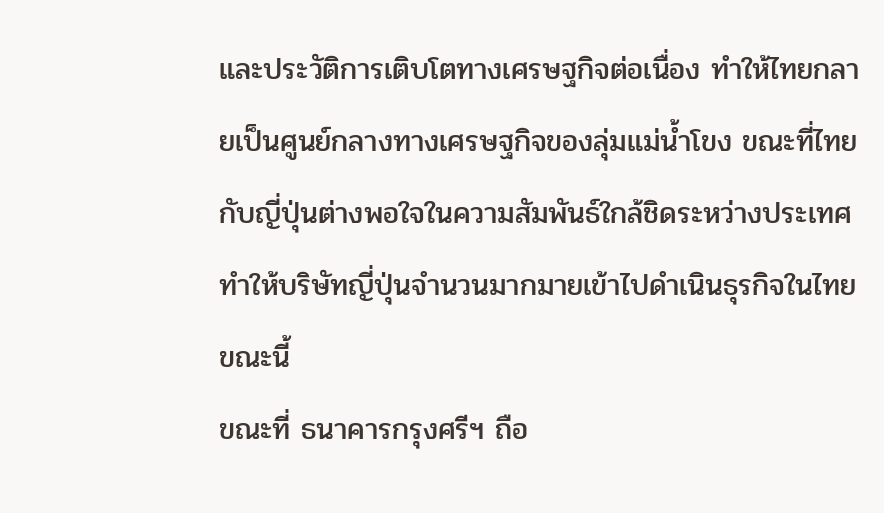และประวัติการเติบโตทางเศรษฐกิจต่อเนื่อง ทำให้ไทยกลายเป็นศูนย์กลางทางเศรษฐกิจของลุ่มแม่น้ำโขง ขณะที่ไทยกับญี่ปุ่นต่างพอใจในความสัมพันธ์ใกล้ชิดระหว่างประเทศ ทำให้บริษัทญี่ปุ่นจำนวนมากมายเข้าไปดำเนินธุรกิจในไทยขณะนี้
ขณะที่ ธนาคารกรุงศรีฯ ถือ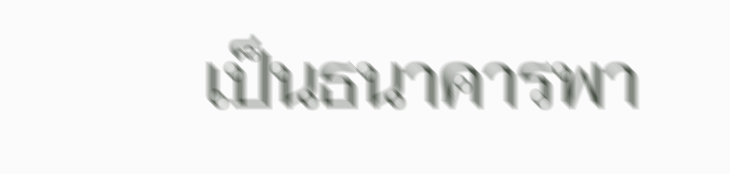เป็นธนาคารพา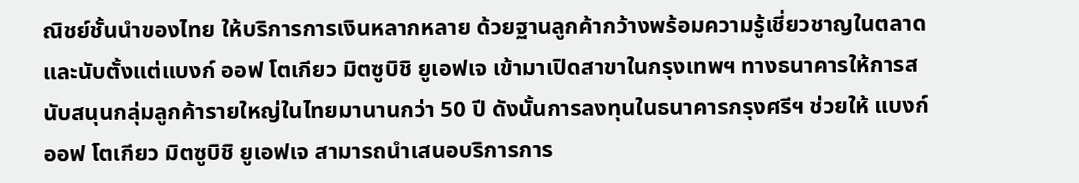ณิชย์ชั้นนำของไทย ให้บริการการเงินหลากหลาย ด้วยฐานลูกค้ากว้างพร้อมความรู้เชี่ยวชาญในตลาดและนับตั้งแต่แบงก์ ออฟ โตเกียว มิตซูบิชิ ยูเอฟเจ เข้ามาเปิดสาขาในกรุงเทพฯ ทางธนาคารให้การสนับสนุนกลุ่มลูกค้ารายใหญ่ในไทยมานานกว่า 50 ปี ดังนั้นการลงทุนในธนาคารกรุงศรีฯ ช่วยให้ แบงก์ ออฟ โตเกียว มิตซูบิชิ ยูเอฟเจ สามารถนำเสนอบริการการ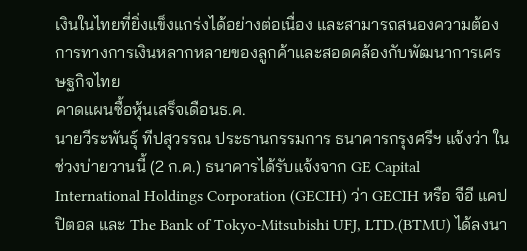เงินในไทยที่ยิ่งแข็งแกร่งได้อย่างต่อเนื่อง และสามารถสนองความต้องการทางการเงินหลากหลายของลูกค้าและสอดคล้องกับพัฒนาการเศรษฐกิจไทย
คาดแผนซื้อหุ้นเสร็จเดือนธ.ค.
นายวีระพันธุ์ ทีปสุวรรณ ประธานกรรมการ ธนาคารกรุงศรีฯ แจ้งว่า ในช่วงบ่ายวานนี้ (2 ก.ค.) ธนาคารได้รับแจ้งจาก GE Capital International Holdings Corporation (GECIH) ว่า GECIH หรือ จีอี แคปปิตอล และ The Bank of Tokyo-Mitsubishi UFJ, LTD.(BTMU) ได้ลงนา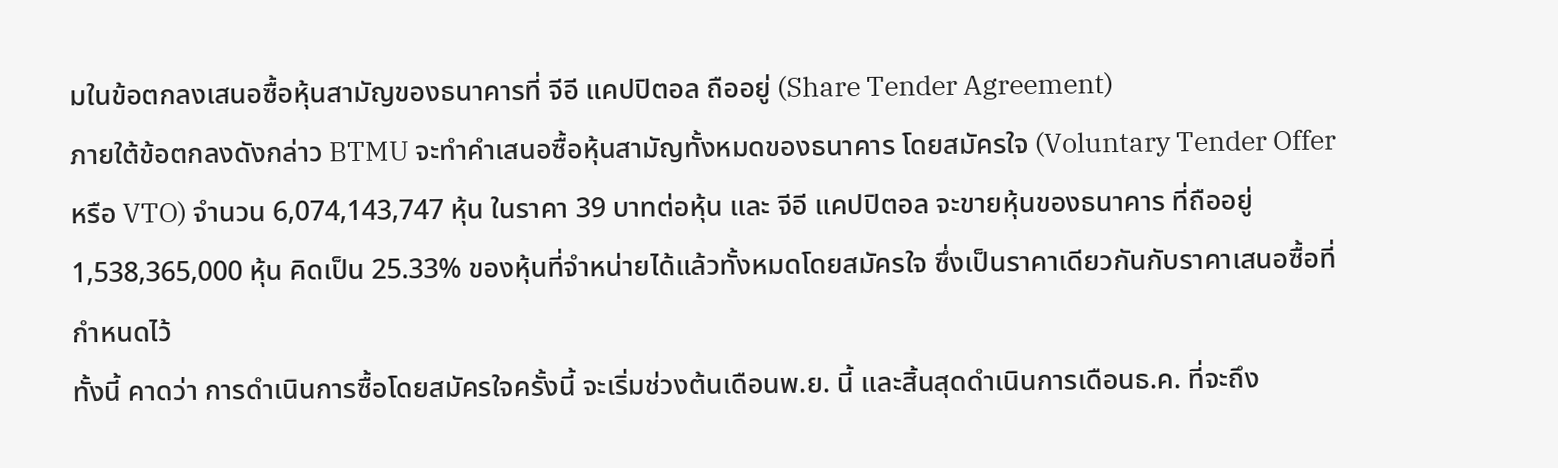มในข้อตกลงเสนอซื้อหุ้นสามัญของธนาคารที่ จีอี แคปปิตอล ถืออยู่ (Share Tender Agreement)
ภายใต้ข้อตกลงดังกล่าว BTMU จะทำคำเสนอซื้อหุ้นสามัญทั้งหมดของธนาคาร โดยสมัครใจ (Voluntary Tender Offer หรือ VTO) จำนวน 6,074,143,747 หุ้น ในราคา 39 บาทต่อหุ้น และ จีอี แคปปิตอล จะขายหุ้นของธนาคาร ที่ถืออยู่ 1,538,365,000 หุ้น คิดเป็น 25.33% ของหุ้นที่จำหน่ายได้แล้วทั้งหมดโดยสมัครใจ ซึ่งเป็นราคาเดียวกันกับราคาเสนอซื้อที่กำหนดไว้
ทั้งนี้ คาดว่า การดำเนินการซื้อโดยสมัครใจครั้งนี้ จะเริ่มช่วงต้นเดือนพ.ย. นี้ และสิ้นสุดดำเนินการเดือนธ.ค. ที่จะถึง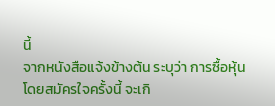นี้
จากหนังสือแจ้งข้างต้น ระบุว่า การซื้อหุ้นโดยสมัครใจครั้งนี้ จะเกิ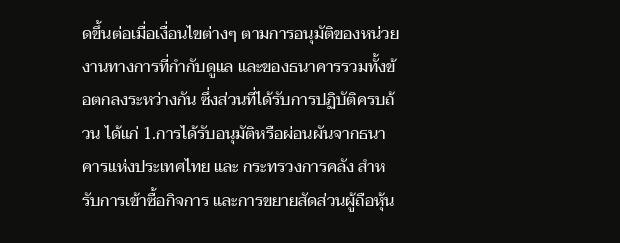ดขึ้นต่อเมื่อเงื่อนไขต่างๆ ตามการอนุมัติของหน่วยงานทางการที่กำกับดูแล และของธนาคารรวมทั้งข้อตกลงระหว่างกัน ซึ่งส่วนที่ได้รับการปฏิบัติครบถ้วน ได้แก่ 1.การได้รับอนุมัติหรือผ่อนผันจากธนาคารแห่งประเทศไทย และ กระทรวงการคลัง สำหรับการเข้าซื้อกิจการ และการขยายสัดส่วนผู้ถือหุ้น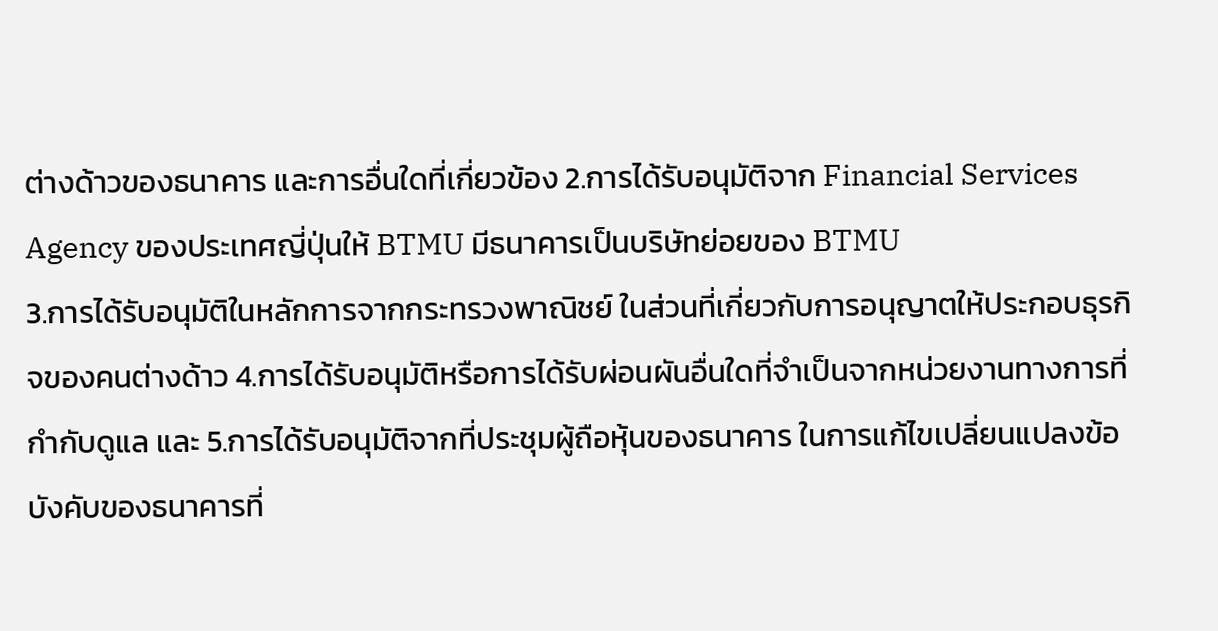ต่างด้าวของธนาคาร และการอื่นใดที่เกี่ยวข้อง 2.การได้รับอนุมัติจาก Financial Services Agency ของประเทศญี่ปุ่นให้ BTMU มีธนาคารเป็นบริษัทย่อยของ BTMU
3.การได้รับอนุมัติในหลักการจากกระทรวงพาณิชย์ ในส่วนที่เกี่ยวกับการอนุญาตให้ประกอบธุรกิจของคนต่างด้าว 4.การได้รับอนุมัติหรือการได้รับผ่อนผันอื่นใดที่จำเป็นจากหน่วยงานทางการที่กำกับดูแล และ 5.การได้รับอนุมัติจากที่ประชุมผู้ถือหุ้นของธนาคาร ในการแก้ไขเปลี่ยนแปลงข้อบังคับของธนาคารที่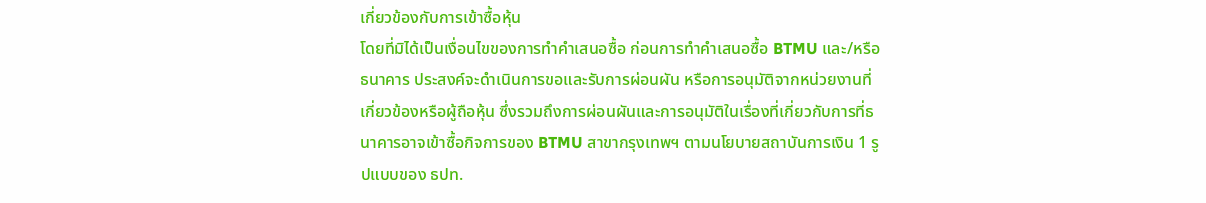เกี่ยวข้องกับการเข้าซื้อหุ้น
โดยที่มิได้เป็นเงื่อนไขของการทำคำเสนอซื้อ ก่อนการทำคำเสนอซื้อ BTMU และ/หรือธนาคาร ประสงค์จะดำเนินการขอและรับการผ่อนผัน หรือการอนุมัติจากหน่วยงานที่เกี่ยวข้องหรือผู้ถือหุ้น ซึ่งรวมถึงการผ่อนผันและการอนุมัติในเรื่องที่เกี่ยวกับการที่ธนาคารอาจเข้าซื้อกิจการของ BTMU สาขากรุงเทพฯ ตามนโยบายสถาบันการเงิน 1 รูปแบบของ ธปท.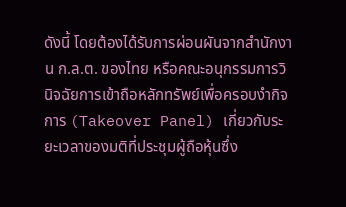ดังนี้ โดยต้องได้รับการผ่อนผันจากสำนักงาน ก.ล.ต. ของไทย หรือคณะอนุกรรมการวินิจฉัยการเข้าถือหลักทรัพย์เพื่อครอบงำกิจการ (Takeover Panel) เกี่ยวกับระยะเวลาของมติที่ประชุมผู้ถือหุ้นซึ่ง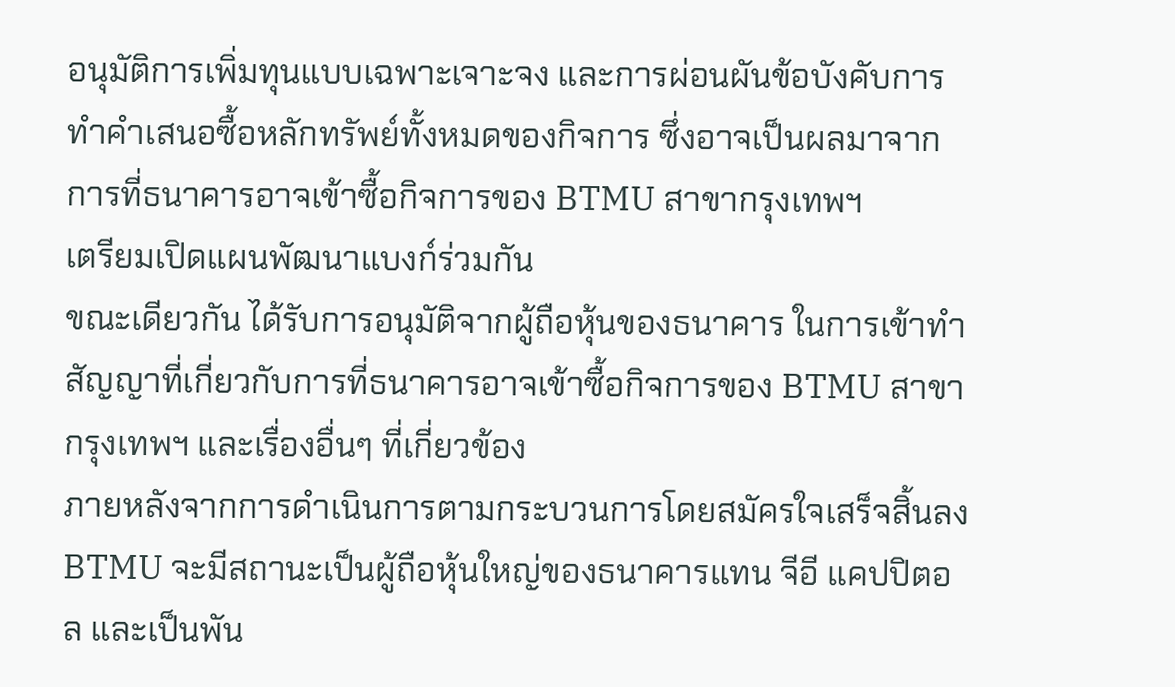อนุมัติการเพิ่มทุนแบบเฉพาะเจาะจง และการผ่อนผันข้อบังคับการทำคำเสนอซื้อหลักทรัพย์ทั้งหมดของกิจการ ซึ่งอาจเป็นผลมาจากการที่ธนาคารอาจเข้าซื้อกิจการของ BTMU สาขากรุงเทพฯ
เตรียมเปิดแผนพัฒนาแบงก์ร่วมกัน
ขณะเดียวกัน ได้รับการอนุมัติจากผู้ถือหุ้นของธนาคาร ในการเข้าทำสัญญาที่เกี่ยวกับการที่ธนาคารอาจเข้าซื้อกิจการของ BTMU สาขากรุงเทพฯ และเรื่องอื่นๆ ที่เกี่ยวข้อง
ภายหลังจากการดำเนินการตามกระบวนการโดยสมัครใจเสร็จสิ้นลง BTMU จะมีสถานะเป็นผู้ถือหุ้นใหญ่ของธนาคารแทน จีอี แคปปิตอล และเป็นพัน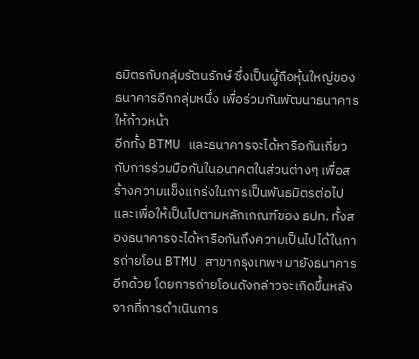ธมิตรกับกลุ่มรัตนรักษ์ ซึ่งเป็นผู้ถือหุ้นใหญ่ของธนาคารอีกกลุ่มหนึ่ง เพื่อร่วมกันพัฒนาธนาคารให้ก้าวหน้า
อีกทั้ง BTMU และธนาคารจะได้หารือกันเกี่ยวกับการร่วมมือกันในอนาคตในส่วนต่างๆ เพื่อสร้างความแข็งแกร่งในการเป็นพันธมิตรต่อไป และเพื่อให้เป็นไปตามหลักเกณฑ์ของ ธปท. ทั้งสองธนาคารจะได้หารือกันถึงความเป็นไปได้ในการถ่ายโอน BTMU สาขากรุงเทพฯ มายังธนาคารอีกด้วย โดยการถ่ายโอนดังกล่าวจะเกิดขึ้นหลังจากที่การดำเนินการ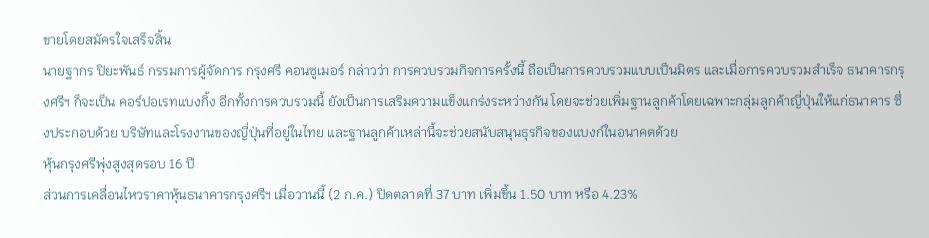ขายโดยสมัครใจเสร็จสิ้น
นายฐากร ปิยะพันธ์ กรรมการผู้จัดการ กรุงศรี คอนซูเมอร์ กล่าวว่า การควบรวมกิจการครั้งนี้ ถือเป็นการควบรวมแบบเป็นมิตร และเมื่อการควบรวมสำเร็จ ธนาคารกรุงศรีฯ ก็จะเป็น คอร์ปอเรทแบงกิ้ง อีกทั้งการควบรวมนี้ ยังเป็นการเสริมความแข็งแกร่งระหว่างกัน โดยจะช่วยเพิ่มฐานลูกค้าโดยเฉพาะกลุ่มลูกค้าญี่ปุ่นให้แก่ธนาคาร ซึ่งประกอบด้วย บริษัทและโรงงานของญี่ปุ่นที่อยู่ในไทย และฐานลูกค้าเหล่านี้จะช่วยสนับสนุนธุรกิจของแบงก์ในอนาคตด้วย
หุ้นกรุงศรีพุ่งสูงสุดรอบ 16 ปี
ส่วนการเคลื่อนไหวราคาหุ้นธนาคารกรุงศรีฯ เมื่อวานนี้ (2 ก.ค.) ปิดตลาดที่ 37 บาท เพิ่มขึ้น 1.50 บาท หรือ 4.23%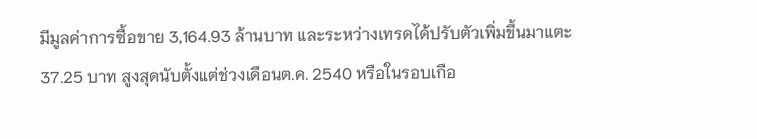มีมูลค่าการซื้อขาย 3,164.93 ล้านบาท และระหว่างเทรดได้ปรับตัวเพิ่มขึ้นมาแตะ 37.25 บาท สูงสุดนับตั้งแต่ช่วงเดือนต.ค. 2540 หรือในรอบเกือ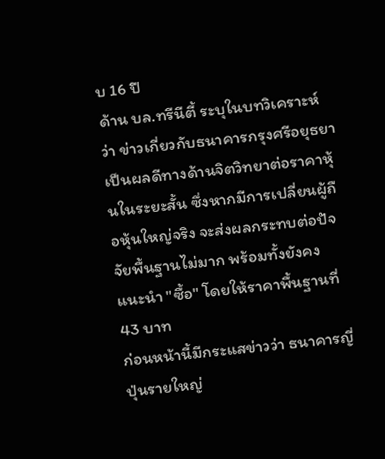บ 16 ปี
ด้าน บล.ทรีนีตี้ ระบุในบทวิเคราะห์ ว่า ข่าวเกี่ยวกับธนาคารกรุงศรีอยุธยา เป็นผลดีทางด้านจิตวิทยาต่อราคาหุ้นในระยะสั้น ซึ่งหากมีการเปลี่ยนผู้ถือหุ้นใหญ่จริง จะส่งผลกระทบต่อปัจจัยพื้นฐานไม่มาก พร้อมทั้งยังคงแนะนำ "ซื้อ" โดยให้ราคาพื้นฐานที่ 43 บาท
ก่อนหน้านี้มีกระแสข่าวว่า ธนาคารญี่ปุ่นรายใหญ่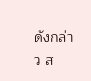ดังกล่าว ส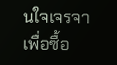นใจเจรจาเพื่อซื้อ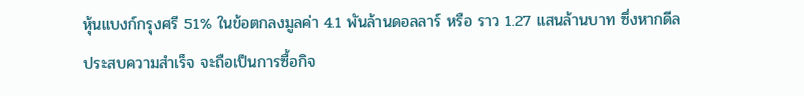หุ้นแบงก์กรุงศรี 51% ในข้อตกลงมูลค่า 4.1 พันล้านดอลลาร์ หรือ ราว 1.27 แสนล้านบาท ซึ่งหากดีลประสบความสำเร็จ จะถือเป็นการซื้อกิจ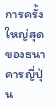การครั้งใหญ่สุดของธนาคารญี่ปุ่น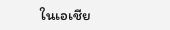ในเอเชีย